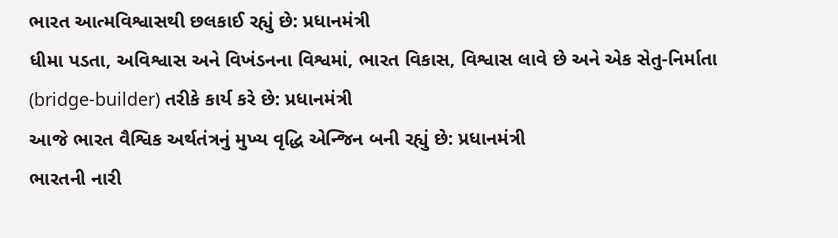ભારત આત્મવિશ્વાસથી છલકાઈ રહ્યું છે: પ્રધાનમંત્રી
ધીમા પડતા, અવિશ્વાસ અને વિખંડનના વિશ્વમાં, ભારત વિકાસ, વિશ્વાસ લાવે છે અને એક સેતુ-નિર્માતા (bridge-builder) તરીકે કાર્ય કરે છે: પ્રધાનમંત્રી
આજે ભારત વૈશ્વિક અર્થતંત્રનું મુખ્ય વૃદ્ધિ એન્જિન બની રહ્યું છે: પ્રધાનમંત્રી
ભારતની નારી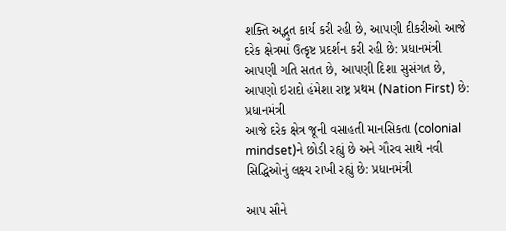શક્તિ અદ્ભુત કાર્ય કરી રહી છે, આપણી દીકરીઓ આજે દરેક ક્ષેત્રમાં ઉત્કૃષ્ટ પ્રદર્શન કરી રહી છે: પ્રધાનમંત્રી
આપણી ગતિ સતત છે, આપણી દિશા સુસંગત છે, આપણો ઇરાદો હંમેશા રાષ્ટ્ર પ્રથમ (Nation First) છે: પ્રધાનમંત્રી
આજે દરેક ક્ષેત્ર જૂની વસાહતી માનસિકતા (colonial mindset)ને છોડી રહ્યું છે અને ગૌરવ સાથે નવી સિદ્ધિઓનું લક્ષ્ય રાખી રહ્યું છે: પ્રધાનમંત્રી

આપ સૌને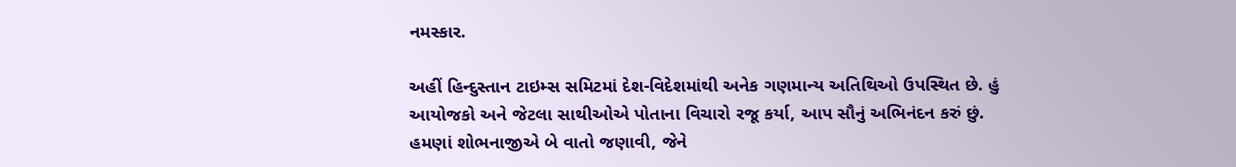નમસ્કાર.

અહીં હિન્દુસ્તાન ટાઇમ્સ સમિટમાં દેશ-વિદેશમાંથી અનેક ગણમાન્ય અતિથિઓ ઉપસ્થિત છે. હું આયોજકો અને જેટલા સાથીઓએ પોતાના વિચારો રજૂ કર્યા, આપ સૌનું અભિનંદન કરું છું. હમણાં શોભનાજીએ બે વાતો જણાવી, જેને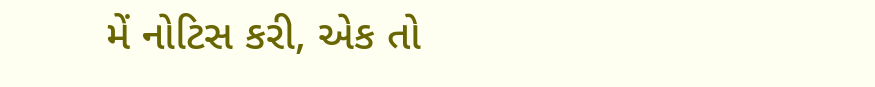મેં નોટિસ કરી, એક તો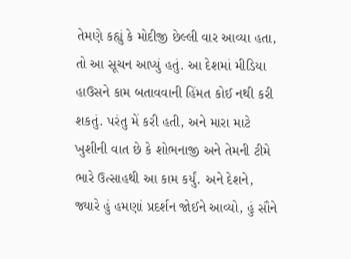તેમણે કહ્યું કે મોદીજી છેલ્લી વાર આવ્યા હતા, તો આ સૂચન આપ્યું હતું. આ દેશમાં મીડિયા હાઉસને કામ બતાવવાની હિંમત કોઈ નથી કરી શકતું. પરંતુ મેં કરી હતી, અને મારા માટે ખુશીની વાત છે કે શોભનાજી અને તેમની ટીમે ભારે ઉત્સાહથી આ કામ કર્યું. અને દેશને, જ્યારે હું હમણાં પ્રદર્શન જોઈને આવ્યો, હું સૌને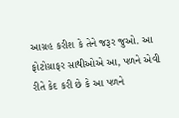આગ્રહ કરીશ કે તેને જરૂર જુઓ. આ ફોટોગ્રાફર સાથીઓએ આ, પળને એવી રીતે કેદ કરી છે કે આ પળને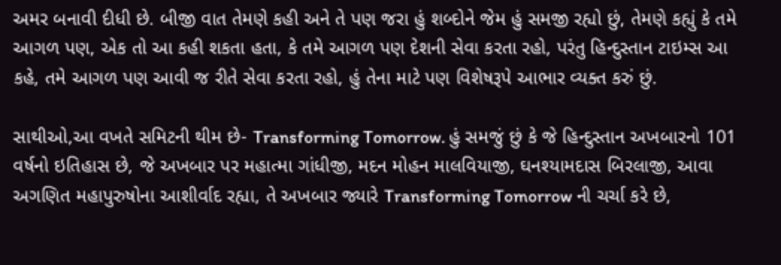અમર બનાવી દીધી છે. બીજી વાત તેમણે કહી અને તે પણ જરા હું શબ્દોને જેમ હું સમજી રહ્યો છું, તેમણે કહ્યું કે તમે આગળ પણ, એક તો આ કહી શકતા હતા, કે તમે આગળ પણ દેશની સેવા કરતા રહો, પરંતુ હિન્દુસ્તાન ટાઇમ્સ આ કહે, તમે આગળ પણ આવી જ રીતે સેવા કરતા રહો, હું તેના માટે પણ વિશેષરૂપે આભાર વ્યક્ત કરું છું.

સાથીઓ,આ વખતે સમિટની થીમ છે- Transforming Tomorrow. હું સમજું છું કે જે હિન્દુસ્તાન અખબારનો 101 વર્ષનો ઇતિહાસ છે, જે અખબાર પર મહાત્મા ગાંધીજી, મદન મોહન માલવિયાજી, ઘનશ્યામદાસ બિરલાજી, આવા અગણિત મહાપુરુષોના આશીર્વાદ રહ્યા, તે અખબાર જ્યારે Transforming Tomorrow ની ચર્ચા કરે છે,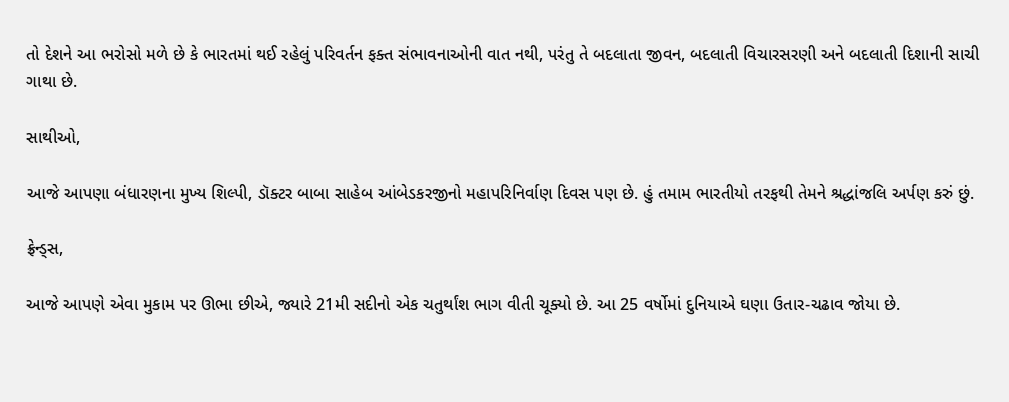તો દેશને આ ભરોસો મળે છે કે ભારતમાં થઈ રહેલું પરિવર્તન ફક્ત સંભાવનાઓની વાત નથી, પરંતુ તે બદલાતા જીવન, બદલાતી વિચારસરણી અને બદલાતી દિશાની સાચી ગાથા છે.

સાથીઓ,

આજે આપણા બંધારણના મુખ્ય શિલ્પી, ડૉક્ટર બાબા સાહેબ આંબેડકરજીનો મહાપરિનિર્વાણ દિવસ પણ છે. હું તમામ ભારતીયો તરફથી તેમને શ્રદ્ધાંજલિ અર્પણ કરું છું.

ફ્રેન્ડ્સ,

આજે આપણે એવા મુકામ પર ઊભા છીએ, જ્યારે 21મી સદીનો એક ચતુર્થાંશ ભાગ વીતી ચૂક્યો છે. આ 25 વર્ષોમાં દુનિયાએ ઘણા ઉતાર-ચઢાવ જોયા છે.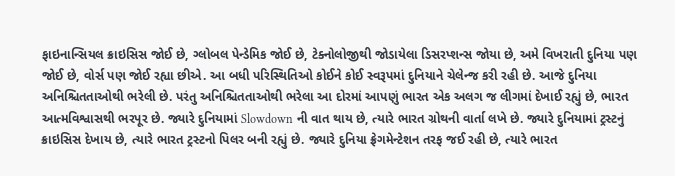ફાઇનાન્સિયલ ક્રાઇસિસ જોઈ છે, ગ્લોબલ પેન્ડેમિક જોઈ છે, ટેક્નોલોજીથી જોડાયેલા ડિસરપ્શન્સ જોયા છે, અમે વિખરાતી દુનિયા પણ જોઈ છે, વોર્સ પણ જોઈ રહ્યા છીએ. આ બધી પરિસ્થિતિઓ કોઈને કોઈ સ્વરૂપમાં દુનિયાને ચેલેન્જ કરી રહી છે. આજે દુનિયા અનિશ્ચિતતાઓથી ભરેલી છે. પરંતુ અનિશ્ચિતતાઓથી ભરેલા આ દોરમાં આપણું ભારત એક અલગ જ લીગમાં દેખાઈ રહ્યું છે, ભારત આત્મવિશ્વાસથી ભરપૂર છે. જ્યારે દુનિયામાં Slowdown ની વાત થાય છે, ત્યારે ભારત ગ્રોથની વાર્તા લખે છે. જ્યારે દુનિયામાં ટ્રસ્ટનું ક્રાઇસિસ દેખાય છે, ત્યારે ભારત ટ્રસ્ટનો પિલર બની રહ્યું છે. જ્યારે દુનિયા ફ્રેગમેન્ટેશન તરફ જઈ રહી છે, ત્યારે ભારત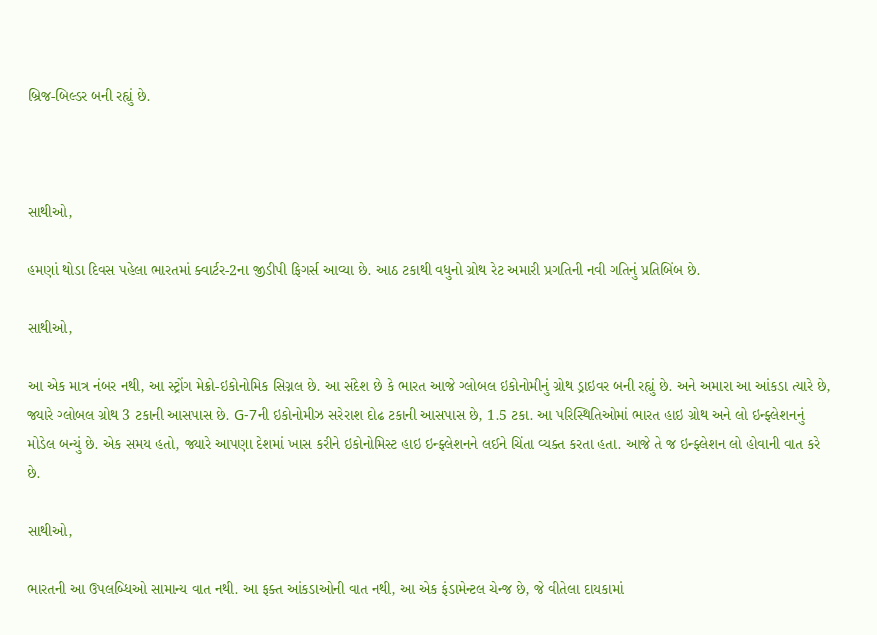બ્રિજ-બિલ્ડર બની રહ્યું છે.



સાથીઓ,

હમણાં થોડા દિવસ પહેલા ભારતમાં ક્વાર્ટર-2ના જીડીપી ફિગર્સ આવ્યા છે. આઠ ટકાથી વધુનો ગ્રોથ રેટ અમારી પ્રગતિની નવી ગતિનું પ્રતિબિંબ છે.

સાથીઓ,

આ એક માત્ર નંબર નથી, આ સ્ટ્રોંગ મેક્રો-ઇકોનોમિક સિગ્નલ છે. આ સંદેશ છે કે ભારત આજે ગ્લોબલ ઇકોનોમીનું ગ્રોથ ડ્રાઇવર બની રહ્યું છે. અને અમારા આ આંકડા ત્યારે છે, જ્યારે ગ્લોબલ ગ્રોથ 3 ટકાની આસપાસ છે. G-7ની ઇકોનોમીઝ સરેરાશ દોઢ ટકાની આસપાસ છે, 1.5 ટકા. આ પરિસ્થિતિઓમાં ભારત હાઇ ગ્રોથ અને લો ઇન્ફ્લેશનનું મોડેલ બન્યું છે. એક સમય હતો, જ્યારે આપણા દેશમાં ખાસ કરીને ઇકોનોમિસ્ટ હાઇ ઇન્ફ્લેશનને લઈને ચિંતા વ્યક્ત કરતા હતા. આજે તે જ ઇન્ફ્લેશન લો હોવાની વાત કરે છે.

સાથીઓ,

ભારતની આ ઉપલબ્ધિઓ સામાન્ય વાત નથી. આ ફક્ત આંકડાઓની વાત નથી, આ એક ફંડામેન્ટલ ચેન્જ છે, જે વીતેલા દાયકામાં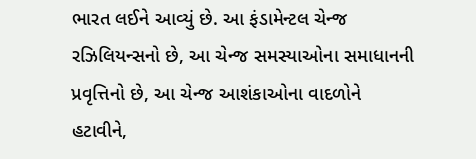ભારત લઈને આવ્યું છે. આ ફંડામેન્ટલ ચેન્જ રઝિલિયન્સનો છે, આ ચેન્જ સમસ્યાઓના સમાધાનની પ્રવૃત્તિનો છે, આ ચેન્જ આશંકાઓના વાદળોને હટાવીને,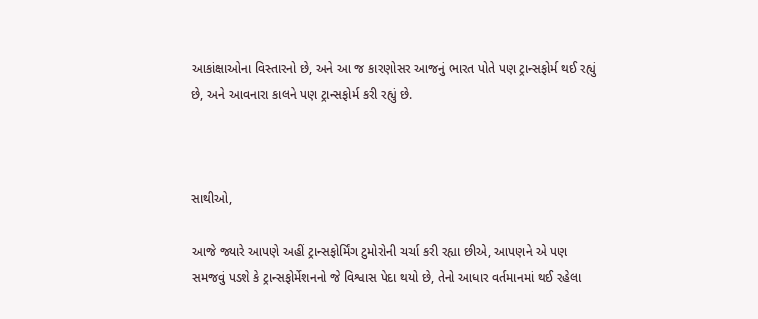આકાંક્ષાઓના વિસ્તારનો છે, અને આ જ કારણોસર આજનું ભારત પોતે પણ ટ્રાન્સફોર્મ થઈ રહ્યું છે, અને આવનારા કાલને પણ ટ્રાન્સફોર્મ કરી રહ્યું છે.



સાથીઓ,

આજે જ્યારે આપણે અહીં ટ્રાન્સફોર્મિંગ ટુમોરોની ચર્ચા કરી રહ્યા છીએ, આપણને એ પણ સમજવું પડશે કે ટ્રાન્સફોર્મેશનનો જે વિશ્વાસ પેદા થયો છે, તેનો આધાર વર્તમાનમાં થઈ રહેલા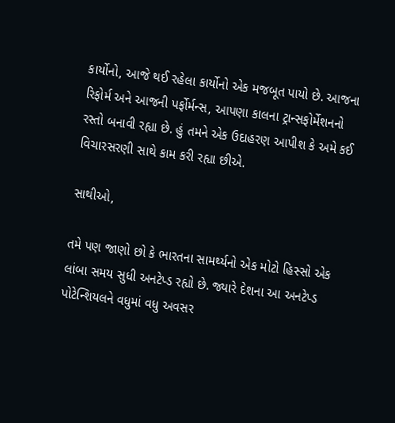કાર્યોનો, આજે થઈ રહેલા કાર્યોનો એક મજબૂત પાયો છે. આજના રિફોર્મ અને આજની પર્ફોર્મન્સ, આપણા કાલના ટ્રાન્સફોર્મેશનનો રસ્તો બનાવી રહ્યા છે. હું તમને એક ઉદાહરણ આપીશ કે અમે કઈ વિચારસરણી સાથે કામ કરી રહ્યા છીએ.

સાથીઓ,

તમે પણ જાણો છો કે ભારતના સામર્થ્યનો એક મોટો હિસ્સો એક લાંબા સમય સુધી અનટેપ્ડ રહ્યો છે. જ્યારે દેશના આ અનટેપ્ડ પોટેન્શિયલને વધુમાં વધુ અવસર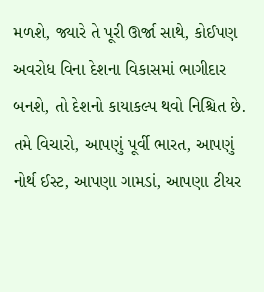મળશે, જ્યારે તે પૂરી ઊર્જા સાથે, કોઈપણ અવરોધ વિના દેશના વિકાસમાં ભાગીદાર બનશે, તો દેશનો કાયાકલ્પ થવો નિશ્ચિત છે. તમે વિચારો, આપણું પૂર્વી ભારત, આપણું નોર્થ ઈસ્ટ, આપણા ગામડાં, આપણા ટીયર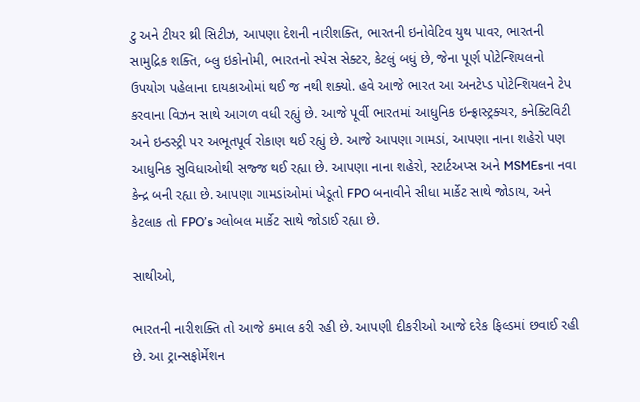ટુ અને ટીયર થ્રી સિટીઝ, આપણા દેશની નારીશક્તિ, ભારતની ઇનોવેટિવ યુથ પાવર, ભારતની સામુદ્રિક શક્તિ, બ્લુ ઇકોનોમી, ભારતનો સ્પેસ સેક્ટર, કેટલું બધું છે, જેના પૂર્ણ પોટેન્શિયલનો ઉપયોગ પહેલાના દાયકાઓમાં થઈ જ નથી શક્યો. હવે આજે ભારત આ અનટેપ્ડ પોટેન્શિયલને ટેપ કરવાના વિઝન સાથે આગળ વધી રહ્યું છે. આજે પૂર્વી ભારતમાં આધુનિક ઇન્ફ્રાસ્ટ્રક્ચર, કનેક્ટિવિટી અને ઇન્ડસ્ટ્રી પર અભૂતપૂર્વ રોકાણ થઈ રહ્યું છે. આજે આપણા ગામડાં, આપણા નાના શહેરો પણ આધુનિક સુવિધાઓથી સજ્જ થઈ રહ્યા છે. આપણા નાના શહેરો, સ્ટાર્ટઅપ્સ અને MSMEsના નવા કેન્દ્ર બની રહ્યા છે. આપણા ગામડાંઓમાં ખેડૂતો FPO બનાવીને સીધા માર્કેટ સાથે જોડાય, અને કેટલાક તો FPO’s ગ્લોબલ માર્કેટ સાથે જોડાઈ રહ્યા છે.

સાથીઓ,

ભારતની નારીશક્તિ તો આજે કમાલ કરી રહી છે. આપણી દીકરીઓ આજે દરેક ફિલ્ડમાં છવાઈ રહી છે. આ ટ્રાન્સફોર્મેશન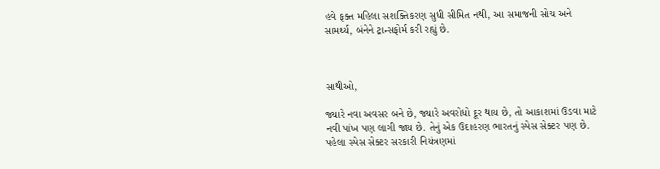હવે ફક્ત મહિલા સશક્તિકરણ સુધી સીમિત નથી, આ સમાજની સોચ અને સામર્થ્ય, બંનેને ટ્રાન્સફોર્મ કરી રહ્યું છે.



સાથીઓ,

જ્યારે નવા અવસર બને છે, જ્યારે અવરોધો દૂર થાય છે, તો આકાશમાં ઉડવા માટે નવી પાંખ પણ લાગી જાય છે. તેનું એક ઉદાહરણ ભારતનું સ્પેસ સેક્ટર પણ છે. પહેલા સ્પેસ સેક્ટર સરકારી નિયંત્રણમાં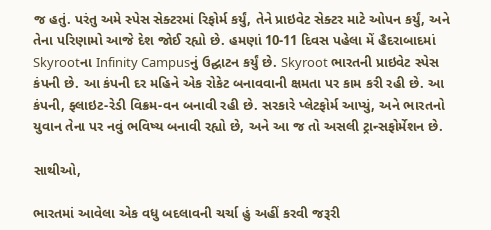જ હતું. પરંતુ અમે સ્પેસ સેક્ટરમાં રિફોર્મ કર્યું, તેને પ્રાઇવેટ સેક્ટર માટે ઓપન કર્યું, અને તેના પરિણામો આજે દેશ જોઈ રહ્યો છે. હમણાં 10-11 દિવસ પહેલા મેં હૈદરાબાદમાં Skyrootના Infinity Campusનું ઉદ્ઘાટન કર્યું છે. Skyroot ભારતની પ્રાઇવેટ સ્પેસ કંપની છે. આ કંપની દર મહિને એક રોકેટ બનાવવાની ક્ષમતા પર કામ કરી રહી છે. આ કંપની, ફ્લાઇટ-રેડી વિક્રમ-વન બનાવી રહી છે. સરકારે પ્લેટફોર્મ આપ્યું, અને ભારતનો યુવાન તેના પર નવું ભવિષ્ય બનાવી રહ્યો છે, અને આ જ તો અસલી ટ્રાન્સફોર્મેશન છે.

સાથીઓ,

ભારતમાં આવેલા એક વધુ બદલાવની ચર્ચા હું અહીં કરવી જરૂરી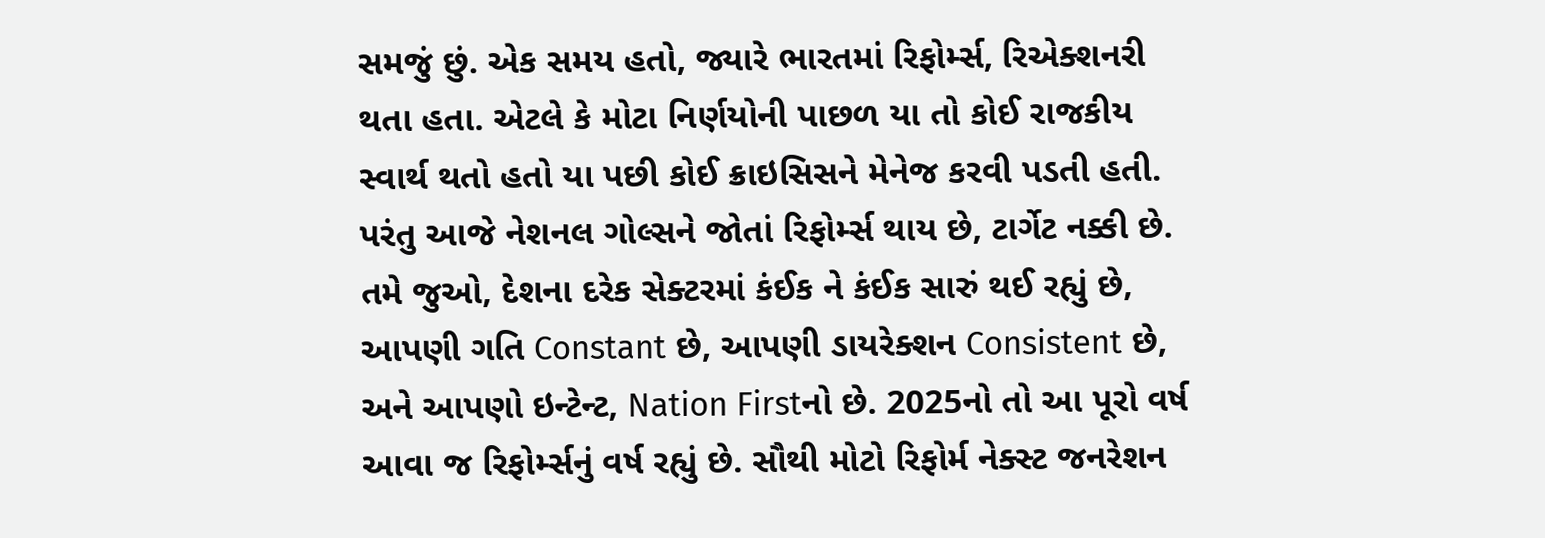સમજું છું. એક સમય હતો, જ્યારે ભારતમાં રિફોર્મ્સ, રિએક્શનરી થતા હતા. એટલે કે મોટા નિર્ણયોની પાછળ યા તો કોઈ રાજકીય સ્વાર્થ થતો હતો યા પછી કોઈ ક્રાઇસિસને મેનેજ કરવી પડતી હતી. પરંતુ આજે નેશનલ ગોલ્સને જોતાં રિફોર્મ્સ થાય છે, ટાર્ગેટ નક્કી છે. તમે જુઓ, દેશના દરેક સેક્ટરમાં કંઈક ને કંઈક સારું થઈ રહ્યું છે, આપણી ગતિ Constant છે, આપણી ડાયરેક્શન Consistent છે, અને આપણો ઇન્ટેન્ટ, Nation Firstનો છે. 2025નો તો આ પૂરો વર્ષ આવા જ રિફોર્મ્સનું વર્ષ રહ્યું છે. સૌથી મોટો રિફોર્મ નેક્સ્ટ જનરેશન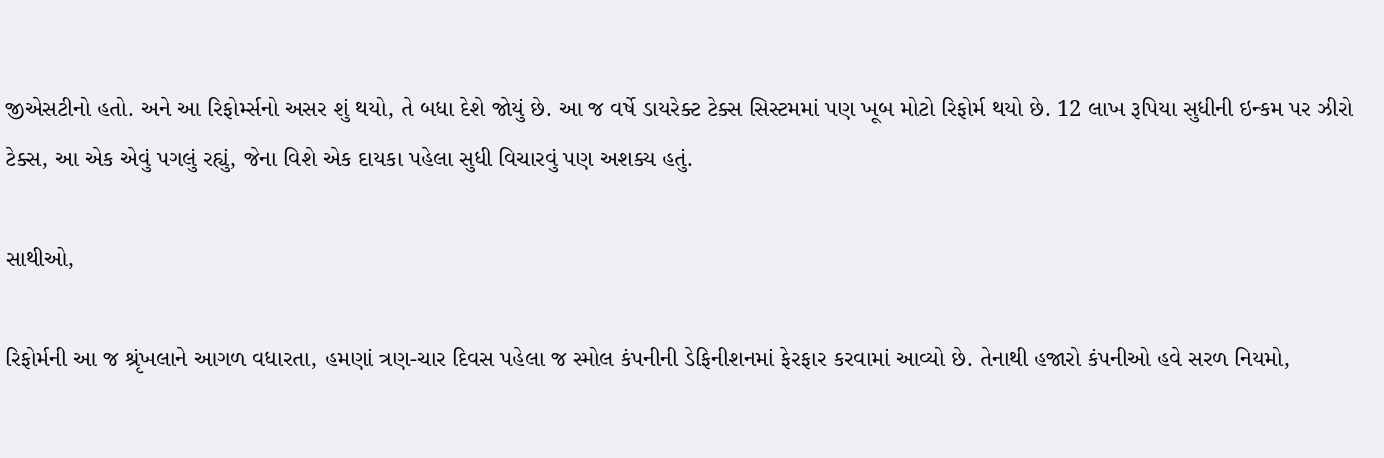જીએસટીનો હતો. અને આ રિફોર્મ્સનો અસર શું થયો, તે બધા દેશે જોયું છે. આ જ વર્ષે ડાયરેક્ટ ટેક્સ સિસ્ટમમાં પણ ખૂબ મોટો રિફોર્મ થયો છે. 12 લાખ રૂપિયા સુધીની ઇન્કમ પર ઝીરો ટેક્સ, આ એક એવું પગલું રહ્યું, જેના વિશે એક દાયકા પહેલા સુધી વિચારવું પણ અશક્ય હતું.

સાથીઓ,

રિફોર્મની આ જ શ્રૃંખલાને આગળ વધારતા, હમણાં ત્રણ-ચાર દિવસ પહેલા જ સ્મોલ કંપનીની ડેફિનીશનમાં ફેરફાર કરવામાં આવ્યો છે. તેનાથી હજારો કંપનીઓ હવે સરળ નિયમો,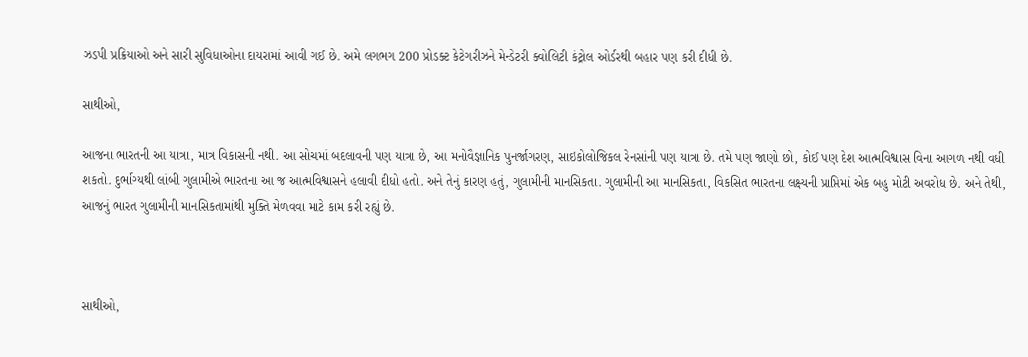ઝડપી પ્રક્રિયાઓ અને સારી સુવિધાઓના દાયરામાં આવી ગઈ છે. અમે લગભગ 200 પ્રોડક્ટ કેટેગરીઝને મેન્ડેટરી ક્વોલિટી કંટ્રોલ ઓર્ડરથી બહાર પણ કરી દીધી છે.

સાથીઓ,

આજના ભારતની આ યાત્રા, માત્ર વિકાસની નથી. આ સોચમાં બદલાવની પણ યાત્રા છે, આ મનોવૈજ્ઞાનિક પુનર્જાગરણ, સાઇકોલોજિકલ રેનસાંની પણ યાત્રા છે. તમે પણ જાણો છો, કોઈ પણ દેશ આત્મવિશ્વાસ વિના આગળ નથી વધી શકતો. દુર્ભાગ્યથી લાંબી ગુલામીએ ભારતના આ જ આત્મવિશ્વાસને હલાવી દીધો હતો. અને તેનું કારણ હતું, ગુલામીની માનસિકતા. ગુલામીની આ માનસિકતા, વિકસિત ભારતના લક્ષ્યની પ્રાપ્તિમાં એક બહુ મોટી અવરોધ છે. અને તેથી, આજનું ભારત ગુલામીની માનસિકતામાંથી મુક્તિ મેળવવા માટે કામ કરી રહ્યું છે.



સાથીઓ,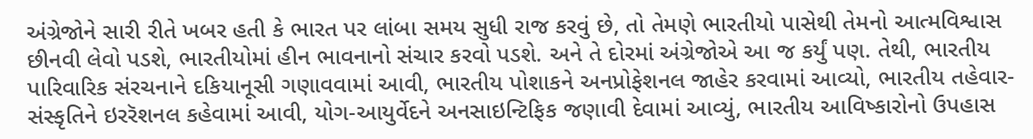અંગ્રેજોને સારી રીતે ખબર હતી કે ભારત પર લાંબા સમય સુધી રાજ કરવું છે, તો તેમણે ભારતીયો પાસેથી તેમનો આત્મવિશ્વાસ છીનવી લેવો પડશે, ભારતીયોમાં હીન ભાવનાનો સંચાર કરવો પડશે. અને તે દોરમાં અંગ્રેજોએ આ જ કર્યું પણ. તેથી, ભારતીય પારિવારિક સંરચનાને દકિયાનૂસી ગણાવવામાં આવી, ભારતીય પોશાકને અનપ્રોફેશનલ જાહેર કરવામાં આવ્યો, ભારતીય તહેવાર-સંસ્કૃતિને ઇરરૅશનલ કહેવામાં આવી, યોગ-આયુર્વેદને અનસાઇન્ટિફિક જણાવી દેવામાં આવ્યું, ભારતીય આવિષ્કારોનો ઉપહાસ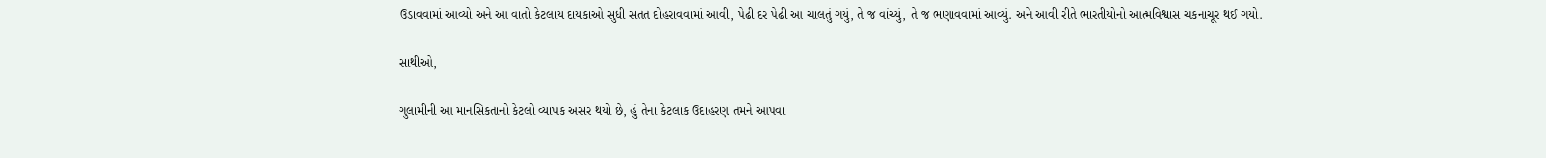ઉડાવવામાં આવ્યો અને આ વાતો કેટલાય દાયકાઓ સુધી સતત દોહરાવવામાં આવી, પેઢી દર પેઢી આ ચાલતું ગયું, તે જ વાંચ્યું, તે જ ભણાવવામાં આવ્યું. અને આવી રીતે ભારતીયોનો આત્મવિશ્વાસ ચકનાચૂર થઈ ગયો.

સાથીઓ,

ગુલામીની આ માનસિકતાનો કેટલો વ્યાપક અસર થયો છે, હું તેના કેટલાક ઉદાહરણ તમને આપવા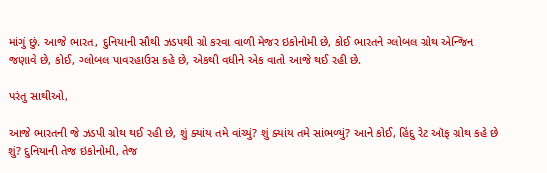માંગું છું. આજે ભારત, દુનિયાની સૌથી ઝડપથી ગ્રો કરવા વાળી મેજર ઇકોનોમી છે, કોઈ ભારતને ગ્લોબલ ગ્રોથ એન્જિન જણાવે છે, કોઈ, ગ્લોબલ પાવરહાઉસ કહે છે, એકથી વધીને એક વાતો આજે થઈ રહી છે.

પરંતુ સાથીઓ,

આજે ભારતની જે ઝડપી ગ્રોથ થઈ રહી છે, શું ક્યાંય તમે વાંચ્યું? શું ક્યાંય તમે સાંભળ્યું? આને કોઈ, હિંદુ રેટ ઑફ ગ્રોથ કહે છે શું? દુનિયાની તેજ ઇકોનોમી, તેજ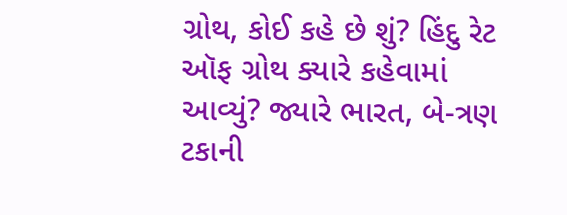ગ્રોથ, કોઈ કહે છે શું? હિંદુ રેટ ઑફ ગ્રોથ ક્યારે કહેવામાં આવ્યું? જ્યારે ભારત, બે-ત્રણ ટકાની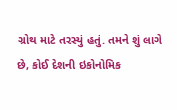ગ્રોથ માટે તરસ્યું હતું. તમને શું લાગે છે, કોઈ દેશની ઇકોનોમિક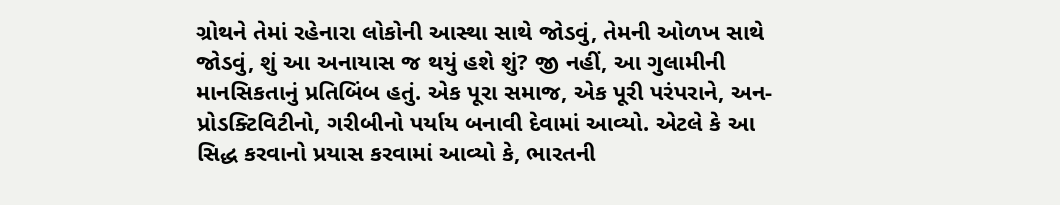ગ્રોથને તેમાં રહેનારા લોકોની આસ્થા સાથે જોડવું, તેમની ઓળખ સાથે જોડવું, શું આ અનાયાસ જ થયું હશે શું? જી નહીં, આ ગુલામીની માનસિકતાનું પ્રતિબિંબ હતું. એક પૂરા સમાજ, એક પૂરી પરંપરાને, અન-પ્રોડક્ટિવિટીનો, ગરીબીનો પર્યાય બનાવી દેવામાં આવ્યો. એટલે કે આ સિદ્ધ કરવાનો પ્રયાસ કરવામાં આવ્યો કે, ભારતની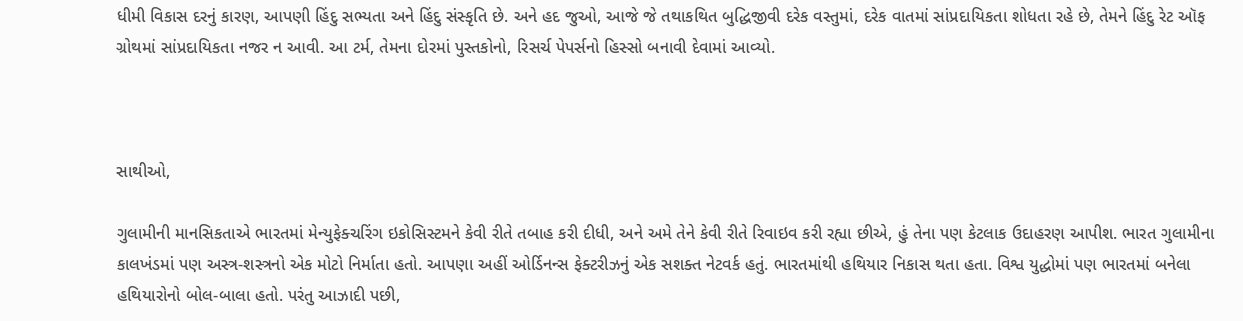ધીમી વિકાસ દરનું કારણ, આપણી હિંદુ સભ્યતા અને હિંદુ સંસ્કૃતિ છે. અને હદ જુઓ, આજે જે તથાકથિત બુદ્ધિજીવી દરેક વસ્તુમાં, દરેક વાતમાં સાંપ્રદાયિકતા શોધતા રહે છે, તેમને હિંદુ રેટ ઑફ ગ્રોથમાં સાંપ્રદાયિકતા નજર ન આવી. આ ટર્મ, તેમના દોરમાં પુસ્તકોનો, રિસર્ચ પેપર્સનો હિસ્સો બનાવી દેવામાં આવ્યો.



સાથીઓ,

ગુલામીની માનસિકતાએ ભારતમાં મેન્યુફેક્ચરિંગ ઇકોસિસ્ટમને કેવી રીતે તબાહ કરી દીધી, અને અમે તેને કેવી રીતે રિવાઇવ કરી રહ્યા છીએ, હું તેના પણ કેટલાક ઉદાહરણ આપીશ. ભારત ગુલામીના કાલખંડમાં પણ અસ્ત્ર-શસ્ત્રનો એક મોટો નિર્માતા હતો. આપણા અહીં ઓર્ડિનન્સ ફેક્ટરીઝનું એક સશક્ત નેટવર્ક હતું. ભારતમાંથી હથિયાર નિકાસ થતા હતા. વિશ્વ યુદ્ધોમાં પણ ભારતમાં બનેલા હથિયારોનો બોલ-બાલા હતો. પરંતુ આઝાદી પછી,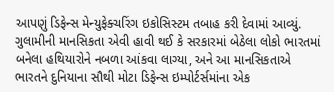આપણું ડિફેન્સ મેન્યુફેક્ચરિંગ ઇકોસિસ્ટમ તબાહ કરી દેવામાં આવ્યું. ગુલામીની માનસિકતા એવી હાવી થઈ કે સરકારમાં બેઠેલા લોકો ભારતમાં બનેલા હથિયારોને નબળા આંકવા લાગ્યા, અને આ માનસિકતાએ ભારતને દુનિયાના સૌથી મોટા ડિફેન્સ ઇમ્પોર્ટર્સમાંના એક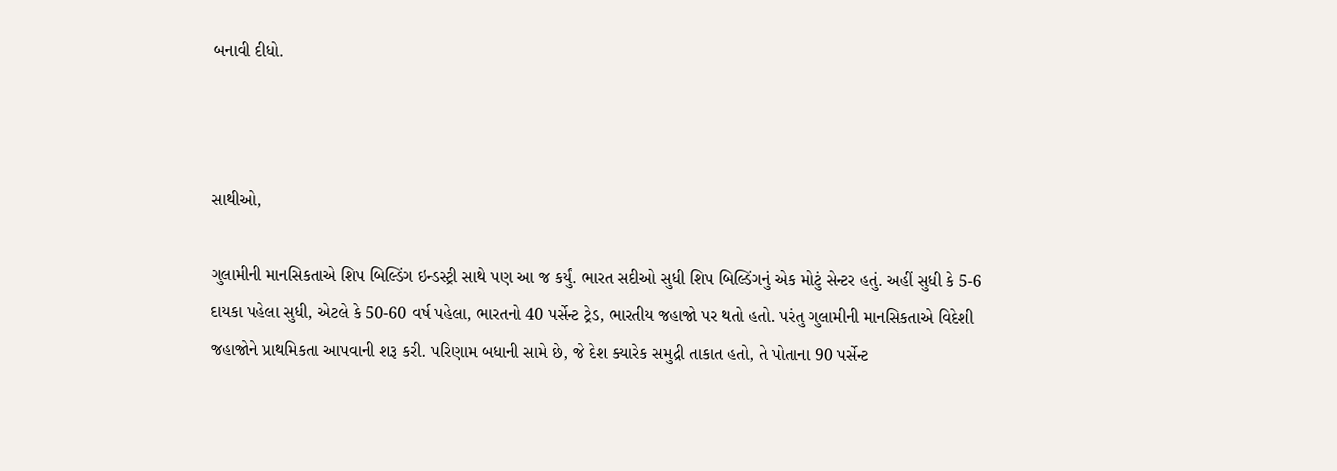બનાવી દીધો.



સાથીઓ,

ગુલામીની માનસિકતાએ શિપ બિલ્ડિંગ ઇન્ડસ્ટ્રી સાથે પણ આ જ કર્યું. ભારત સદીઓ સુધી શિપ બિલ્ડિંગનું એક મોટું સેન્ટર હતું. અહીં સુધી કે 5-6 દાયકા પહેલા સુધી, એટલે કે 50-60 વર્ષ પહેલા, ભારતનો 40 પર્સેન્ટ ટ્રેડ, ભારતીય જહાજો પર થતો હતો. પરંતુ ગુલામીની માનસિકતાએ વિદેશી જહાજોને પ્રાથમિકતા આપવાની શરૂ કરી. પરિણામ બધાની સામે છે, જે દેશ ક્યારેક સમુદ્રી તાકાત હતો, તે પોતાના 90 પર્સેન્ટ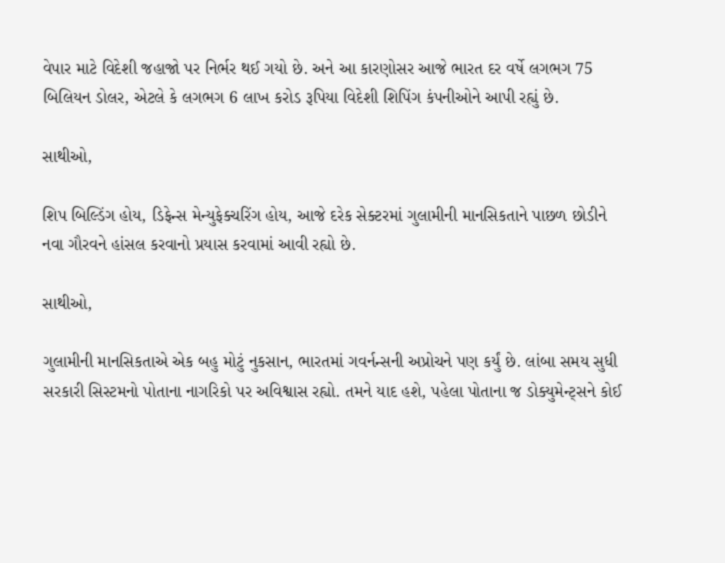વેપાર માટે વિદેશી જહાજો પર નિર્ભર થઈ ગયો છે. અને આ કારણોસર આજે ભારત દર વર્ષે લગભગ 75 બિલિયન ડોલર, એટલે કે લગભગ 6 લાખ કરોડ રૂપિયા વિદેશી શિપિંગ કંપનીઓને આપી રહ્યું છે.

સાથીઓ,

શિપ બિલ્ડિંગ હોય, ડિફેન્સ મેન્યુફેક્ચરિંગ હોય, આજે દરેક સેક્ટરમાં ગુલામીની માનસિકતાને પાછળ છોડીને નવા ગૌરવને હાંસલ કરવાનો પ્રયાસ કરવામાં આવી રહ્યો છે.

સાથીઓ,

ગુલામીની માનસિકતાએ એક બહુ મોટું નુકસાન, ભારતમાં ગવર્નન્સની અપ્રોચને પણ કર્યું છે. લાંબા સમય સુધી સરકારી સિસ્ટમનો પોતાના નાગરિકો પર અવિશ્વાસ રહ્યો. તમને યાદ હશે, પહેલા પોતાના જ ડોક્યુમેન્ટ્સને કોઈ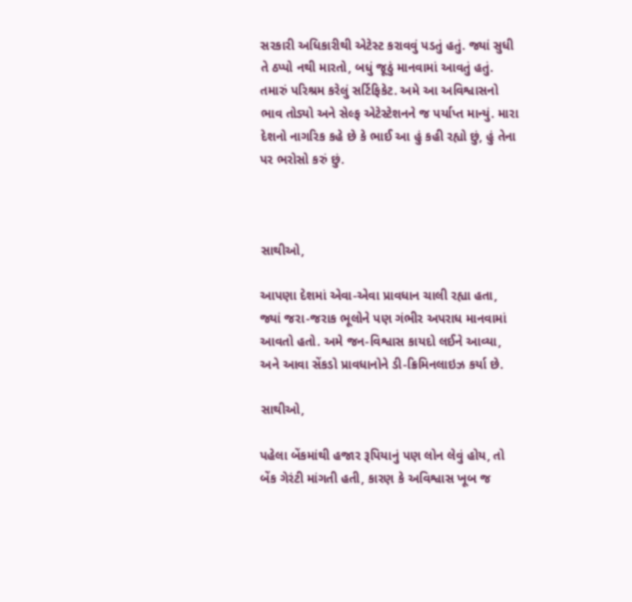સરકારી અધિકારીથી એટેસ્ટ કરાવવું પડતું હતું. જ્યાં સુધી તે ઠપ્પો નથી મારતો, બધું જૂઠું માનવામાં આવતું હતું. તમારું પરિશ્રમ કરેલું સર્ટિફિકેટ. અમે આ અવિશ્વાસનો ભાવ તોડ્યો અને સેલ્ફ એટેસ્ટેશનને જ પર્યાપ્ત માન્યું. મારા દેશનો નાગરિક કહે છે કે ભાઈ આ હું કહી રહ્યો છું, હું તેના પર ભરોસો કરું છું.



સાથીઓ,

આપણા દેશમાં એવા-એવા પ્રાવધાન ચાલી રહ્યા હતા, જ્યાં જરા-જરાક ભૂલોને પણ ગંભીર અપરાધ માનવામાં આવતો હતો. અમે જન-વિશ્વાસ કાયદો લઈને આવ્યા, અને આવા સેંકડો પ્રાવધાનોને ડી-ક્રિમિનલાઇઝ કર્યા છે.

સાથીઓ,

પહેલા બેંકમાંથી હજાર રૂપિયાનું પણ લોન લેવું હોય, તો બેંક ગેરંટી માંગતી હતી, કારણ કે અવિશ્વાસ ખૂબ જ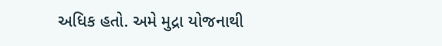અધિક હતો. અમે મુદ્રા યોજનાથી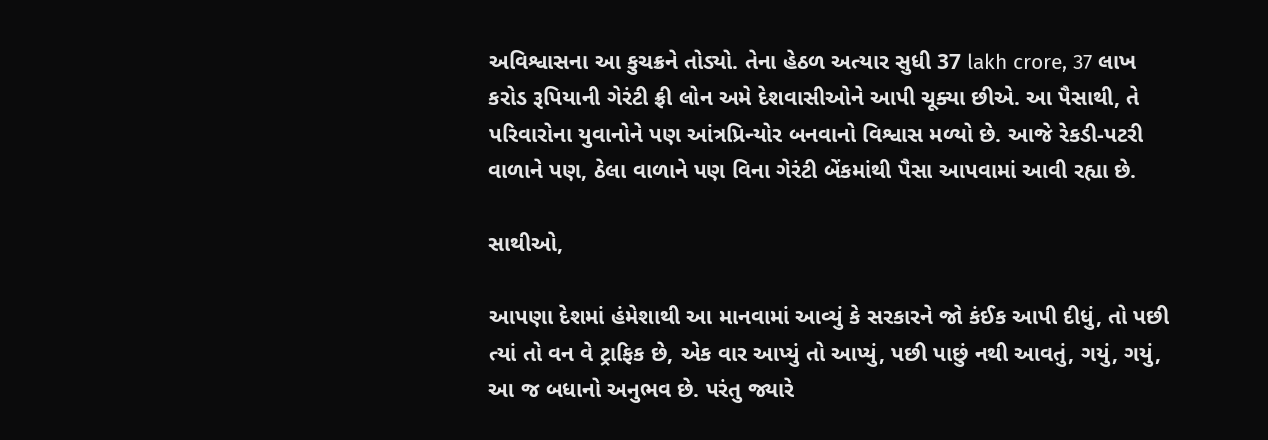અવિશ્વાસના આ કુચક્રને તોડ્યો. તેના હેઠળ અત્યાર સુધી 37 lakh crore, 37 લાખ કરોડ રૂપિયાની ગેરંટી ફ્રી લોન અમે દેશવાસીઓને આપી ચૂક્યા છીએ. આ પૈસાથી, તે પરિવારોના યુવાનોને પણ આંત્રપ્રિન્યોર બનવાનો વિશ્વાસ મળ્યો છે. આજે રેકડી-પટરી વાળાને પણ, ઠેલા વાળાને પણ વિના ગેરંટી બેંકમાંથી પૈસા આપવામાં આવી રહ્યા છે.

સાથીઓ,

આપણા દેશમાં હંમેશાથી આ માનવામાં આવ્યું કે સરકારને જો કંઈક આપી દીધું, તો પછી ત્યાં તો વન વે ટ્રાફિક છે, એક વાર આપ્યું તો આપ્યું, પછી પાછું નથી આવતું, ગયું, ગયું, આ જ બધાનો અનુભવ છે. પરંતુ જ્યારે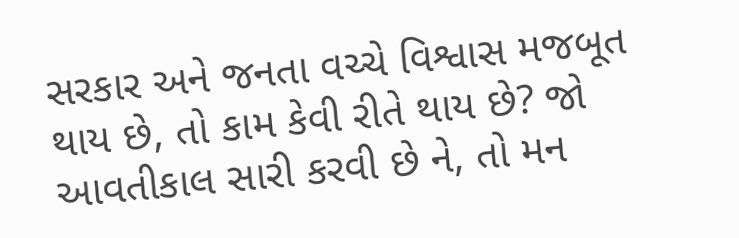સરકાર અને જનતા વચ્ચે વિશ્વાસ મજબૂત થાય છે, તો કામ કેવી રીતે થાય છે? જો આવતીકાલ સારી કરવી છે ને, તો મન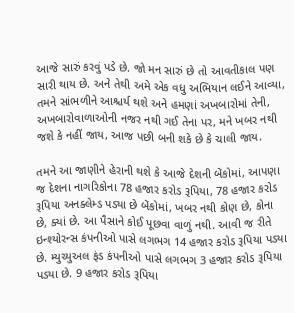આજે સારું કરવું પડે છે. જો મન સારું છે તો આવતીકાલ પણ સારી થાય છે. અને તેથી અમે એક વધુ અભિયાન લઈને આવ્યા, તમને સાંભળીને આશ્ચર્ય થશે અને હમણાં અખબારોમાં તેની, અખબારોવાળાઓની નજર નથી ગઈ તેના પર, મને ખબર નથી જશે કે નહીં જાય, આજ પછી બની શકે છે કે ચાલી જાય.

તમને આ જાણીને હેરાની થશે કે આજે દેશની બેંકોમાં, આપણા જ દેશના નાગરિકોના 78 હજાર કરોડ રૂપિયા, 78 હજાર કરોડ રૂપિયા અનક્લેમ્ડ પડ્યા છે બેંકોમાં, ખબર નથી કોણ છે, કોના છે, ક્યાં છે. આ પૈસાને કોઈ પૂછવા વાળું નથી. આવી જ રીતે ઇન્શ્યોરન્સ કંપનીઓ પાસે લગભગ 14 હજાર કરોડ રૂપિયા પડ્યા છે. મ્યુચ્યુઅલ ફંડ કંપનીઓ પાસે લગભગ 3 હજાર કરોડ રૂપિયા પડ્યા છે. 9 હજાર કરોડ રૂપિયા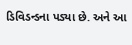ડિવિડન્ડના પડ્યા છે. અને આ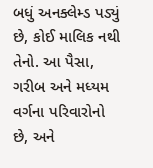બધું અનક્લેમ્ડ પડ્યું છે, કોઈ માલિક નથી તેનો. આ પૈસા, ગરીબ અને મધ્યમ વર્ગના પરિવારોનો છે, અને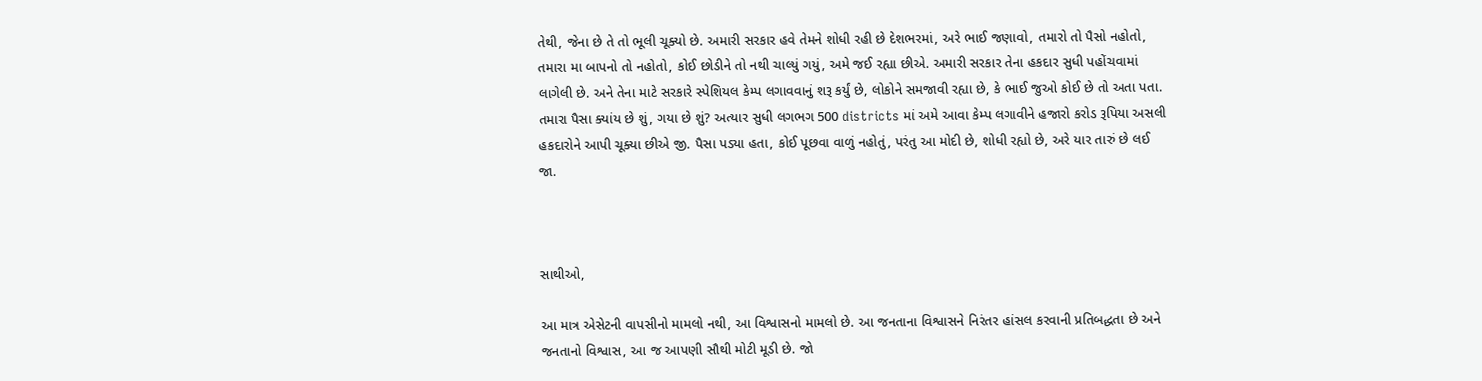તેથી, જેના છે તે તો ભૂલી ચૂક્યો છે. અમારી સરકાર હવે તેમને શોધી રહી છે દેશભરમાં, અરે ભાઈ જણાવો, તમારો તો પૈસો નહોતો, તમારા મા બાપનો તો નહોતો, કોઈ છોડીને તો નથી ચાલ્યું ગયું, અમે જઈ રહ્યા છીએ. અમારી સરકાર તેના હકદાર સુધી પહોંચવામાં લાગેલી છે. અને તેના માટે સરકારે સ્પેશિયલ કેમ્પ લગાવવાનું શરૂ કર્યું છે, લોકોને સમજાવી રહ્યા છે, કે ભાઈ જુઓ કોઈ છે તો અતા પતા. તમારા પૈસા ક્યાંય છે શું, ગયા છે શું? અત્યાર સુધી લગભગ 500 districts માં અમે આવા કેમ્પ લગાવીને હજારો કરોડ રૂપિયા અસલી હકદારોને આપી ચૂક્યા છીએ જી. પૈસા પડ્યા હતા, કોઈ પૂછવા વાળું નહોતું, પરંતુ આ મોદી છે, શોધી રહ્યો છે, અરે યાર તારું છે લઈ જા.



સાથીઓ,

આ માત્ર એસેટની વાપસીનો મામલો નથી, આ વિશ્વાસનો મામલો છે. આ જનતાના વિશ્વાસને નિરંતર હાંસલ કરવાની પ્રતિબદ્ધતા છે અને જનતાનો વિશ્વાસ, આ જ આપણી સૌથી મોટી મૂડી છે. જો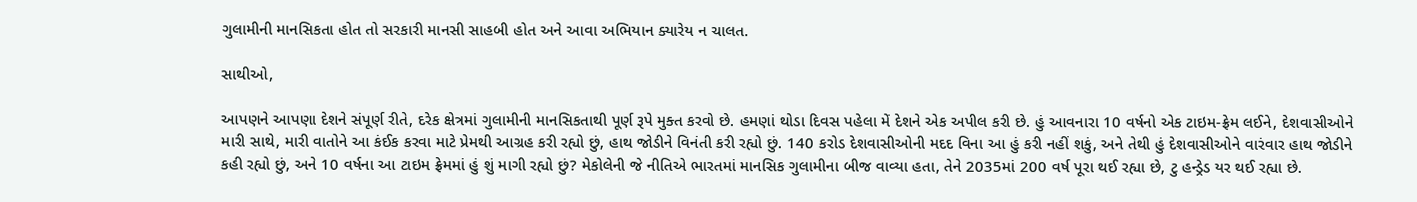ગુલામીની માનસિકતા હોત તો સરકારી માનસી સાહબી હોત અને આવા અભિયાન ક્યારેય ન ચાલત.

સાથીઓ,

આપણને આપણા દેશને સંપૂર્ણ રીતે, દરેક ક્ષેત્રમાં ગુલામીની માનસિકતાથી પૂર્ણ રૂપે મુક્ત કરવો છે. હમણાં થોડા દિવસ પહેલા મેં દેશને એક અપીલ કરી છે. હું આવનારા 10 વર્ષનો એક ટાઇમ-ફ્રેમ લઈને, દેશવાસીઓને મારી સાથે, મારી વાતોને આ કંઈક કરવા માટે પ્રેમથી આગ્રહ કરી રહ્યો છું, હાથ જોડીને વિનંતી કરી રહ્યો છું. 140 કરોડ દેશવાસીઓની મદદ વિના આ હું કરી નહીં શકું, અને તેથી હું દેશવાસીઓને વારંવાર હાથ જોડીને કહી રહ્યો છું, અને 10 વર્ષના આ ટાઇમ ફ્રેમમાં હું શું માગી રહ્યો છું? મેકોલેની જે નીતિએ ભારતમાં માનસિક ગુલામીના બીજ વાવ્યા હતા, તેને 2035માં 200 વર્ષ પૂરા થઈ રહ્યા છે, ટુ હન્ડ્રેડ યર થઈ રહ્યા છે.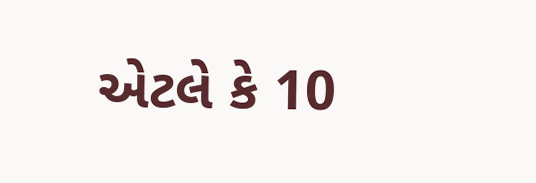એટલે કે 10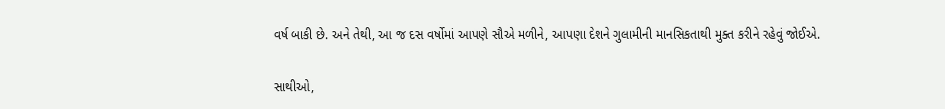વર્ષ બાકી છે. અને તેથી, આ જ દસ વર્ષોમાં આપણે સૌએ મળીને, આપણા દેશને ગુલામીની માનસિકતાથી મુક્ત કરીને રહેવું જોઈએ.

સાથીઓ,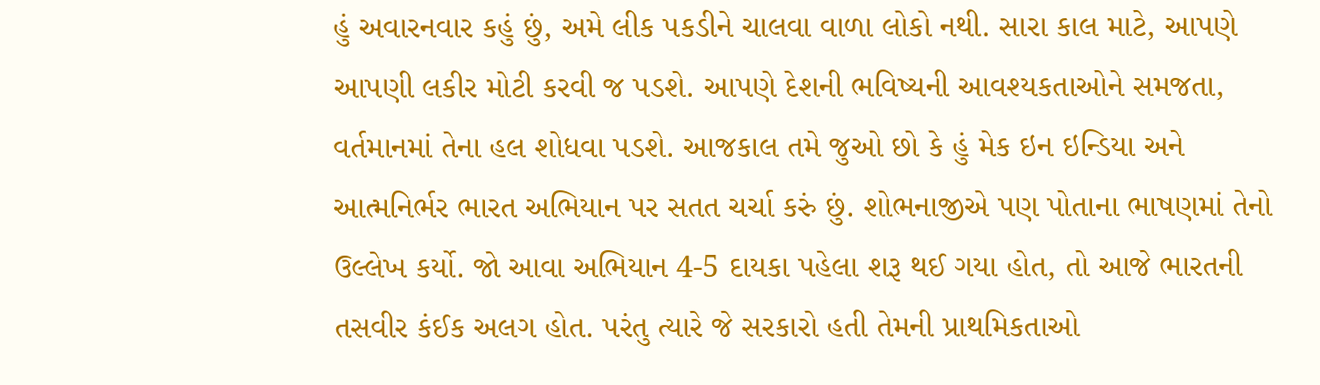હું અવારનવાર કહું છું, અમે લીક પકડીને ચાલવા વાળા લોકો નથી. સારા કાલ માટે, આપણે આપણી લકીર મોટી કરવી જ પડશે. આપણે દેશની ભવિષ્યની આવશ્યકતાઓને સમજતા, વર્તમાનમાં તેના હલ શોધવા પડશે. આજકાલ તમે જુઓ છો કે હું મેક ઇન ઇન્ડિયા અને આત્મનિર્ભર ભારત અભિયાન પર સતત ચર્ચા કરું છું. શોભનાજીએ પણ પોતાના ભાષણમાં તેનો ઉલ્લેખ કર્યો. જો આવા અભિયાન 4-5 દાયકા પહેલા શરૂ થઈ ગયા હોત, તો આજે ભારતની તસવીર કંઈક અલગ હોત. પરંતુ ત્યારે જે સરકારો હતી તેમની પ્રાથમિકતાઓ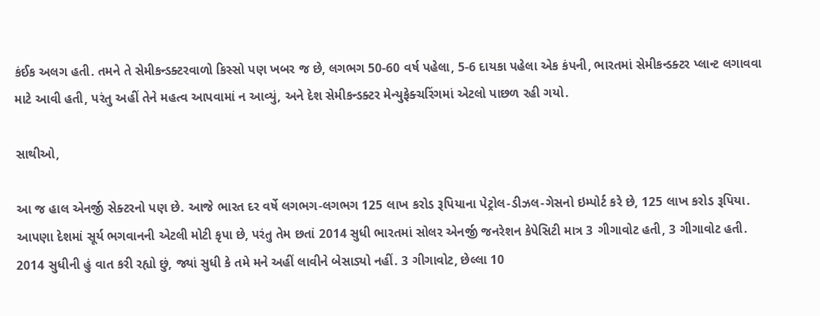કંઈક અલગ હતી. તમને તે સેમીકન્ડક્ટરવાળો કિસ્સો પણ ખબર જ છે, લગભગ 50-60 વર્ષ પહેલા, 5-6 દાયકા પહેલા એક કંપની, ભારતમાં સેમીકન્ડક્ટર પ્લાન્ટ લગાવવા માટે આવી હતી, પરંતુ અહીં તેને મહત્વ આપવામાં ન આવ્યું, અને દેશ સેમીકન્ડક્ટર મેન્યુફેક્ચરિંગમાં એટલો પાછળ રહી ગયો.

સાથીઓ,

આ જ હાલ એનર્જી સેક્ટરનો પણ છે. આજે ભારત દર વર્ષે લગભગ-લગભગ 125 લાખ કરોડ રૂપિયાના પેટ્રોલ-ડીઝલ-ગેસનો ઇમ્પોર્ટ કરે છે, 125 લાખ કરોડ રૂપિયા. આપણા દેશમાં સૂર્ય ભગવાનની એટલી મોટી કૃપા છે, પરંતુ તેમ છતાં 2014 સુધી ભારતમાં સોલર એનર્જી જનરેશન કેપેસિટી માત્ર 3 ગીગાવોટ હતી, 3 ગીગાવોટ હતી. 2014 સુધીની હું વાત કરી રહ્યો છું, જ્યાં સુધી કે તમે મને અહીં લાવીને બેસાડ્યો નહીં. 3 ગીગાવોટ, છેલ્લા 10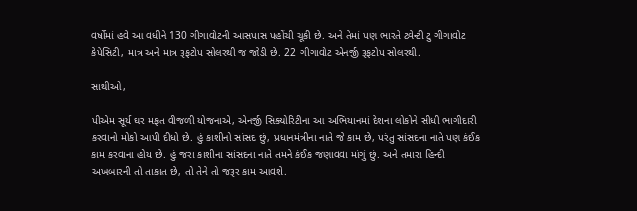વર્ષોમાં હવે આ વધીને 130 ગીગાવોટની આસપાસ પહોંચી ચૂકી છે. અને તેમાં પણ ભારતે ટ્વેન્ટી ટુ ગીગાવોટ કેપેસિટી, માત્ર અને માત્ર રૂફટોપ સોલરથી જ જોડી છે. 22 ગીગાવોટ એનર્જી રૂફટોપ સોલરથી.

સાથીઓ,

પીએમ સૂર્ય ઘર મફત વીજળી યોજનાએ, એનર્જી સિક્યોરિટીના આ અભિયાનમાં દેશના લોકોને સીધી ભાગીદારી કરવાનો મોકો આપી દીધો છે. હું કાશીનો સાંસદ છું, પ્રધાનમંત્રીના નાતે જે કામ છે, પરંતુ સાંસદના નાતે પણ કંઈક કામ કરવાના હોય છે. હું જરા કાશીના સાંસદના નાતે તમને કંઈક જણાવવા માંગું છું. અને તમારા હિન્દી અખબારની તો તાકાત છે, તો તેને તો જરૂર કામ આવશે.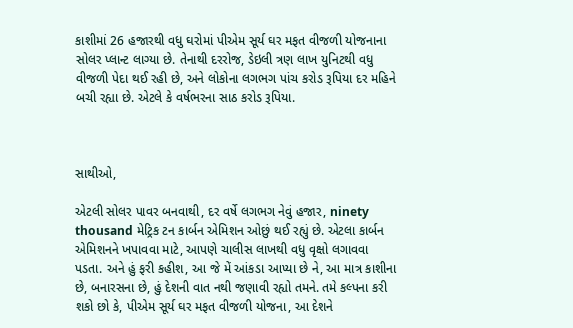કાશીમાં 26 હજારથી વધુ ઘરોમાં પીએમ સૂર્ય ઘર મફત વીજળી યોજનાના સોલર પ્લાન્ટ લાગ્યા છે. તેનાથી દરરોજ, ડેઇલી ત્રણ લાખ યુનિટથી વધુ વીજળી પેદા થઈ રહી છે, અને લોકોના લગભગ પાંચ કરોડ રૂપિયા દર મહિને બચી રહ્યા છે. એટલે કે વર્ષભરના સાઠ કરોડ રૂપિયા.



સાથીઓ,

એટલી સોલર પાવર બનવાથી, દર વર્ષે લગભગ નેવું હજાર, ninety thousand મેટ્રિક ટન કાર્બન એમિશન ઓછું થઈ રહ્યું છે. એટલા કાર્બન એમિશનને ખપાવવા માટે, આપણે ચાલીસ લાખથી વધુ વૃક્ષો લગાવવા પડતા. અને હું ફરી કહીશ, આ જે મેં આંકડા આપ્યા છે ને, આ માત્ર કાશીના છે, બનારસના છે, હું દેશની વાત નથી જણાવી રહ્યો તમને. તમે કલ્પના કરી શકો છો કે, પીએમ સૂર્ય ઘર મફત વીજળી યોજના, આ દેશને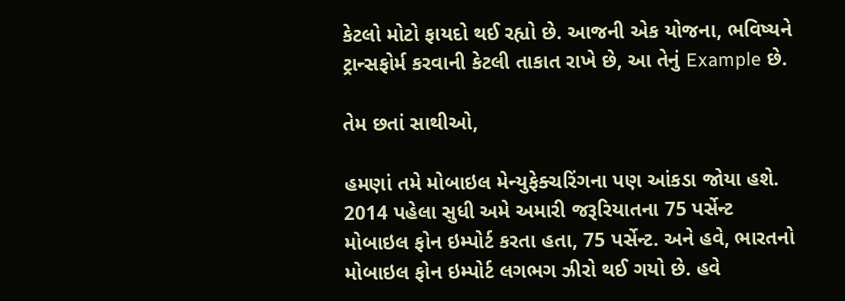કેટલો મોટો ફાયદો થઈ રહ્યો છે. આજની એક યોજના, ભવિષ્યને ટ્રાન્સફોર્મ કરવાની કેટલી તાકાત રાખે છે, આ તેનું Example છે.

તેમ છતાં સાથીઓ,

હમણાં તમે મોબાઇલ મેન્યુફેક્ચરિંગના પણ આંકડા જોયા હશે. 2014 પહેલા સુધી અમે અમારી જરૂરિયાતના 75 પર્સેન્ટ મોબાઇલ ફોન ઇમ્પોર્ટ કરતા હતા, 75 પર્સેન્ટ. અને હવે, ભારતનો મોબાઇલ ફોન ઇમ્પોર્ટ લગભગ ઝીરો થઈ ગયો છે. હવે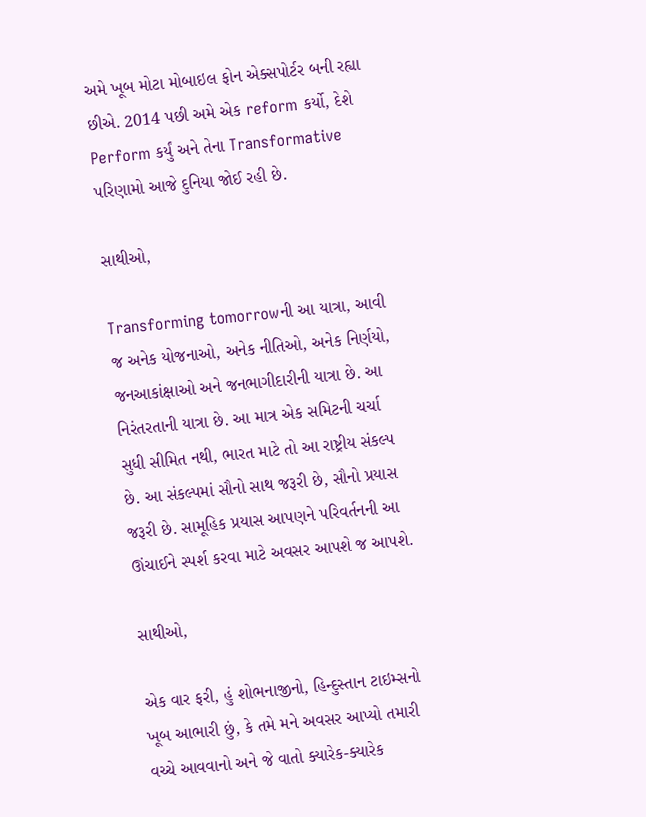અમે ખૂબ મોટા મોબાઇલ ફોન એક્સપોર્ટર બની રહ્યા છીએ. 2014 પછી અમે એક reform કર્યો, દેશે Perform કર્યું અને તેના Transformative પરિણામો આજે દુનિયા જોઈ રહી છે.

સાથીઓ,

Transforming tomorrowની આ યાત્રા, આવી જ અનેક યોજનાઓ, અનેક નીતિઓ, અનેક નિર્ણયો, જનઆકાંક્ષાઓ અને જનભાગીદારીની યાત્રા છે. આ નિરંતરતાની યાત્રા છે. આ માત્ર એક સમિટની ચર્ચા સુધી સીમિત નથી, ભારત માટે તો આ રાષ્ટ્રીય સંકલ્પ છે. આ સંકલ્પમાં સૌનો સાથ જરૂરી છે, સૌનો પ્રયાસ જરૂરી છે. સામૂહિક પ્રયાસ આપણને પરિવર્તનની આ ઊંચાઈને સ્પર્શ કરવા માટે અવસર આપશે જ આપશે.

સાથીઓ,

એક વાર ફરી, હું શોભનાજીનો, હિન્દુસ્તાન ટાઇમ્સનો ખૂબ આભારી છું, કે તમે મને અવસર આપ્યો તમારી વચ્ચે આવવાનો અને જે વાતો ક્યારેક-ક્યારેક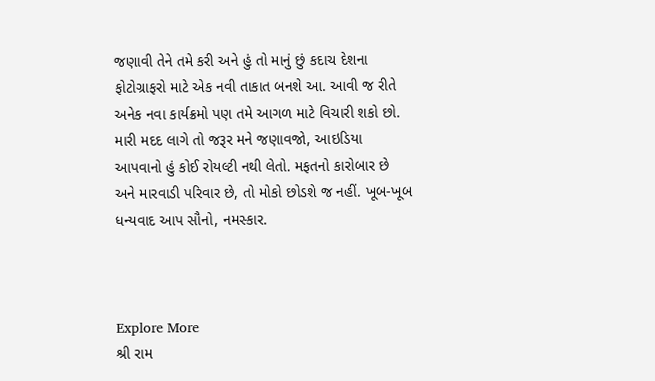જણાવી તેને તમે કરી અને હું તો માનું છું કદાચ દેશના ફોટોગ્રાફરો માટે એક નવી તાકાત બનશે આ. આવી જ રીતે અનેક નવા કાર્યક્રમો પણ તમે આગળ માટે વિચારી શકો છો. મારી મદદ લાગે તો જરૂર મને જણાવજો, આઇડિયા આપવાનો હું કોઈ રોયલ્ટી નથી લેતો. મફતનો કારોબાર છે અને મારવાડી પરિવાર છે, તો મોકો છોડશે જ નહીં. ખૂબ-ખૂબ ધન્યવાદ આપ સૌનો, નમસ્કાર.



Explore More
શ્રી રામ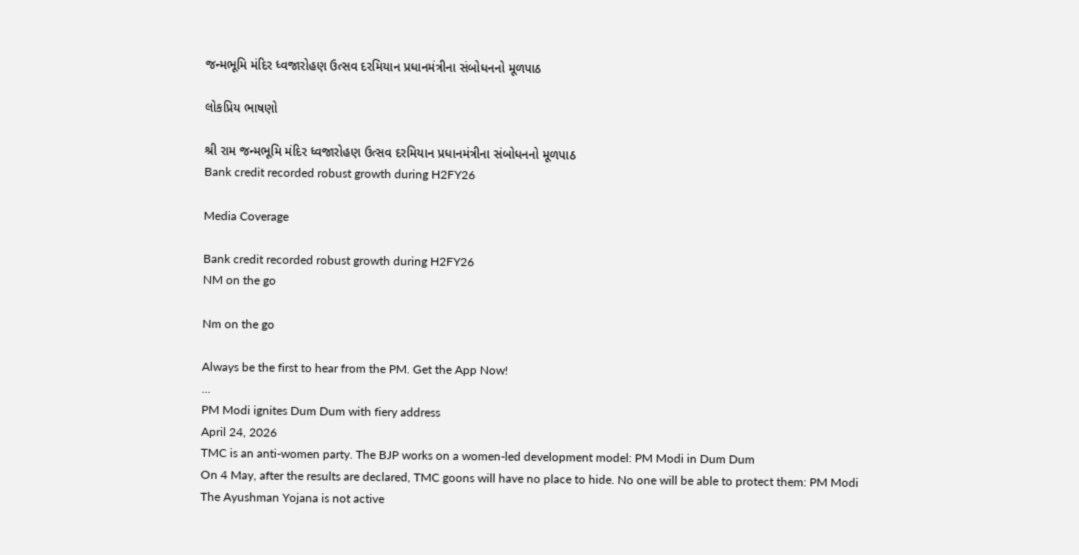જન્મભૂમિ મંદિર ધ્વજારોહણ ઉત્સવ દરમિયાન પ્રધાનમંત્રીના સંબોધનનો મૂળપાઠ

લોકપ્રિય ભાષણો

શ્રી રામ જન્મભૂમિ મંદિર ધ્વજારોહણ ઉત્સવ દરમિયાન પ્રધાનમંત્રીના સંબોધનનો મૂળપાઠ
Bank credit recorded robust growth during H2FY26

Media Coverage

Bank credit recorded robust growth during H2FY26
NM on the go

Nm on the go

Always be the first to hear from the PM. Get the App Now!
...
PM Modi ignites Dum Dum with fiery address
April 24, 2026
TMC is an anti-women party. The BJP works on a women-led development model: PM Modi in Dum Dum
On 4 May, after the results are declared, TMC goons will have no place to hide. No one will be able to protect them: PM Modi
The Ayushman Yojana is not active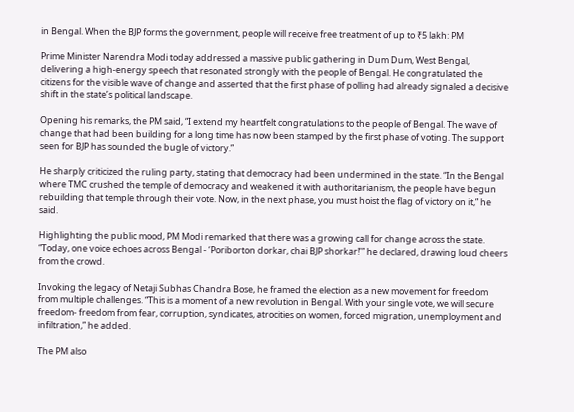in Bengal. When the BJP forms the government, people will receive free treatment of up to ₹5 lakh: PM

Prime Minister Narendra Modi today addressed a massive public gathering in Dum Dum, West Bengal, delivering a high-energy speech that resonated strongly with the people of Bengal. He congratulated the citizens for the visible wave of change and asserted that the first phase of polling had already signaled a decisive shift in the state’s political landscape.

Opening his remarks, the PM said, “I extend my heartfelt congratulations to the people of Bengal. The wave of change that had been building for a long time has now been stamped by the first phase of voting. The support seen for BJP has sounded the bugle of victory.”

He sharply criticized the ruling party, stating that democracy had been undermined in the state. “In the Bengal where TMC crushed the temple of democracy and weakened it with authoritarianism, the people have begun rebuilding that temple through their vote. Now, in the next phase, you must hoist the flag of victory on it,” he said.

Highlighting the public mood, PM Modi remarked that there was a growing call for change across the state. “Today, one voice echoes across Bengal - ‘Poriborton dorkar, chai BJP shorkar!’” he declared, drawing loud cheers from the crowd.

Invoking the legacy of Netaji Subhas Chandra Bose, he framed the election as a new movement for freedom from multiple challenges. “This is a moment of a new revolution in Bengal. With your single vote, we will secure freedom- freedom from fear, corruption, syndicates, atrocities on women, forced migration, unemployment and infiltration,” he added.

The PM also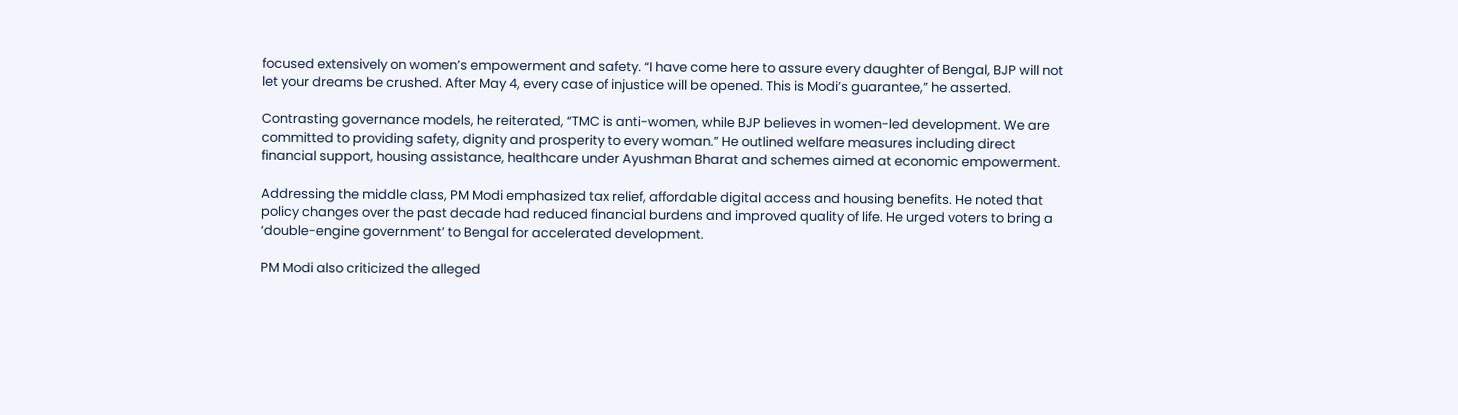focused extensively on women’s empowerment and safety. “I have come here to assure every daughter of Bengal, BJP will not let your dreams be crushed. After May 4, every case of injustice will be opened. This is Modi’s guarantee,” he asserted.

Contrasting governance models, he reiterated, “TMC is anti-women, while BJP believes in women-led development. We are committed to providing safety, dignity and prosperity to every woman.” He outlined welfare measures including direct financial support, housing assistance, healthcare under Ayushman Bharat and schemes aimed at economic empowerment.

Addressing the middle class, PM Modi emphasized tax relief, affordable digital access and housing benefits. He noted that policy changes over the past decade had reduced financial burdens and improved quality of life. He urged voters to bring a ‘double-engine government’ to Bengal for accelerated development.

PM Modi also criticized the alleged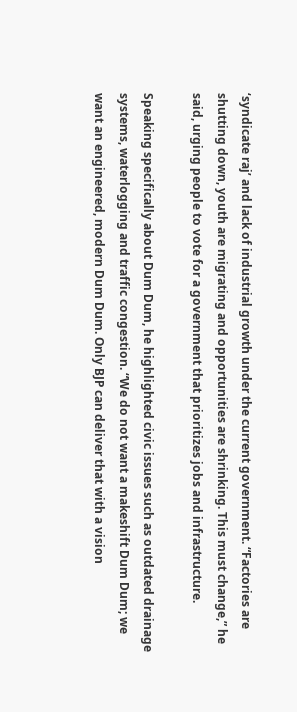‘syndicate raj’ and lack of industrial growth under the current government. “Factories are shutting down, youth are migrating and opportunities are shrinking. This must change,” he said, urging people to vote for a government that prioritizes jobs and infrastructure.

Speaking specifically about Dum Dum, he highlighted civic issues such as outdated drainage systems, waterlogging and traffic congestion. “We do not want a makeshift Dum Dum; we want an engineered, modern Dum Dum. Only BJP can deliver that with a vision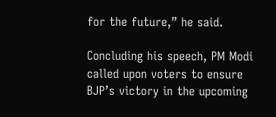for the future,” he said.

Concluding his speech, PM Modi called upon voters to ensure BJP’s victory in the upcoming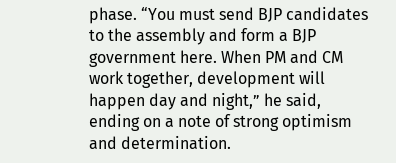phase. “You must send BJP candidates to the assembly and form a BJP government here. When PM and CM work together, development will happen day and night,” he said, ending on a note of strong optimism and determination.